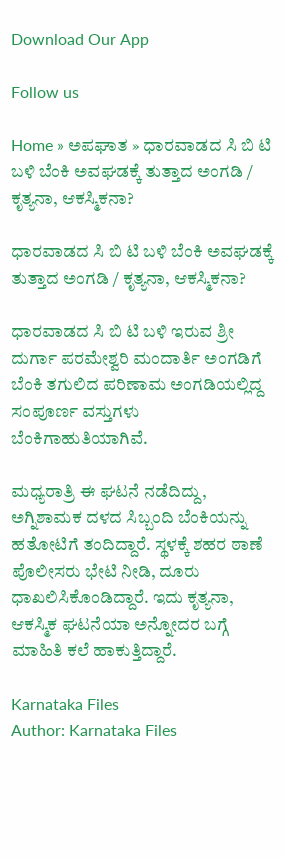Download Our App

Follow us

Home » ಅಪಘಾತ » ಧಾರವಾಡದ ಸಿ ಬಿ ಟಿ ಬಳಿ ಬೆಂಕಿ ಅವಘಡಕ್ಕೆ ತುತ್ತಾದ ಅಂಗಡಿ / ಕೃತ್ಯನಾ, ಆಕಸ್ಮಿಕನಾ?

ಧಾರವಾಡದ ಸಿ ಬಿ ಟಿ ಬಳಿ ಬೆಂಕಿ ಅವಘಡಕ್ಕೆ ತುತ್ತಾದ ಅಂಗಡಿ / ಕೃತ್ಯನಾ, ಆಕಸ್ಮಿಕನಾ?

ಧಾರವಾಡದ ಸಿ ಬಿ ಟಿ ಬಳಿ ಇರುವ ಶ್ರೀ ದುರ್ಗಾ ಪರಮೇಶ್ವರಿ ಮಂದಾರ್ತಿ ಅಂಗಡಿಗೆ ಬೆಂಕಿ ತಗುಲಿದ ಪರಿಣಾಮ ಅಂಗಡಿಯಲ್ಲಿದ್ದ ಸಂಪೂರ್ಣ ವಸ್ತುಗಳು ಬೆಂಕಿಗಾಹುತಿಯಾಗಿವೆ.

ಮಧ್ಯರಾತ್ರಿ ಈ ಘಟನೆ ನಡೆದಿದ್ದು, ಅಗ್ನಿಶಾಮಕ ದಳದ ಸಿಬ್ಬಂದಿ ಬೆಂಕಿಯನ್ನು ಹತೋಟಿಗೆ ತಂದಿದ್ದಾರೆ. ಸ್ಥಳಕ್ಕೆ ಶಹರ ಠಾಣೆ ಪೊಲೀಸರು ಭೇಟಿ ನೀಡಿ, ದೂರು ಧಾಖಲಿಸಿಕೊಂಡಿದ್ದಾರೆ. ಇದು ಕೃತ್ಯನಾ, ಆಕಸ್ಮಿಕ ಘಟನೆಯಾ ಅನ್ನೋದರ ಬಗ್ಗೆ ಮಾಹಿತಿ ಕಲೆ ಹಾಕುತ್ತಿದ್ದಾರೆ.

Karnataka Files
Author: Karnataka Files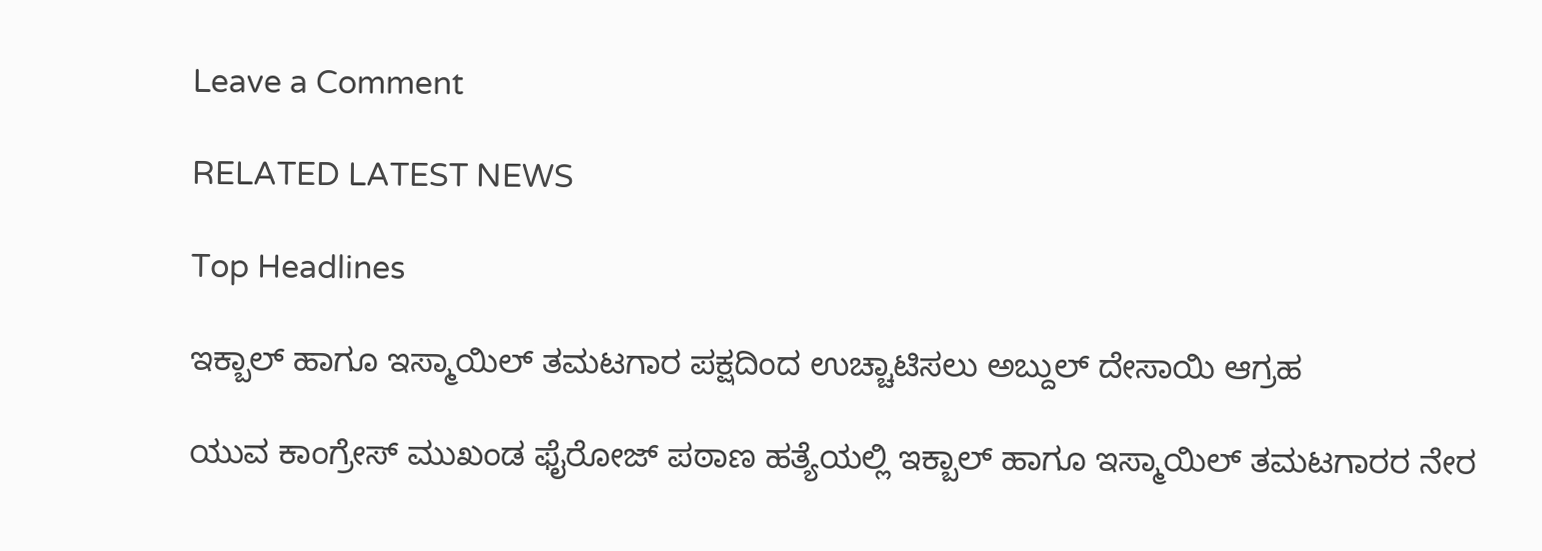Leave a Comment

RELATED LATEST NEWS

Top Headlines

ಇಕ್ಬಾಲ್ ಹಾಗೂ ಇಸ್ಮಾಯಿಲ್ ತಮಟಗಾರ ಪಕ್ಷದಿಂದ ಉಚ್ಚಾಟಿಸಲು ಅಬ್ದುಲ್ ದೇಸಾಯಿ ಆಗ್ರಹ

ಯುವ ಕಾಂಗ್ರೇಸ್ ಮುಖಂಡ ಫೈರೋಜ್ ಪಠಾಣ ಹತ್ಯೆಯಲ್ಲಿ ಇಕ್ಬಾಲ್ ಹಾಗೂ ಇಸ್ಮಾಯಿಲ್ ತಮಟಗಾರರ ನೇರ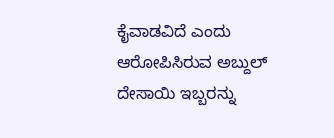ಕೈವಾಡವಿದೆ ಎಂದು ಆರೋಪಿಸಿರುವ ಅಬ್ದುಲ್ ದೇಸಾಯಿ ಇಬ್ಬರನ್ನು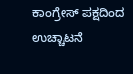ಕಾಂಗ್ರೇಸ್ ಪಕ್ಷದಿಂದ ಉಚ್ಚಾಟನೆ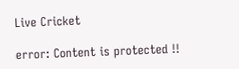Live Cricket

error: Content is protected !!